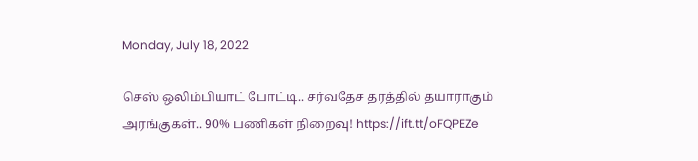Monday, July 18, 2022

செஸ் ஒலிம்பியாட் போட்டி.. சர்வதேச தரத்தில் தயாராகும் அரங்குகள்.. 90% பணிகள் நிறைவு! https://ift.tt/oFQPEZe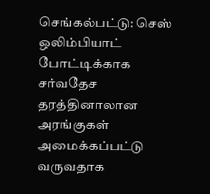செங்கல்பட்டு: செஸ் ஒலிம்பியாட் போட்டிக்காக சர்வதேச தரத்தினாலான அரங்குகள் அமைக்கப்பட்டு வருவதாக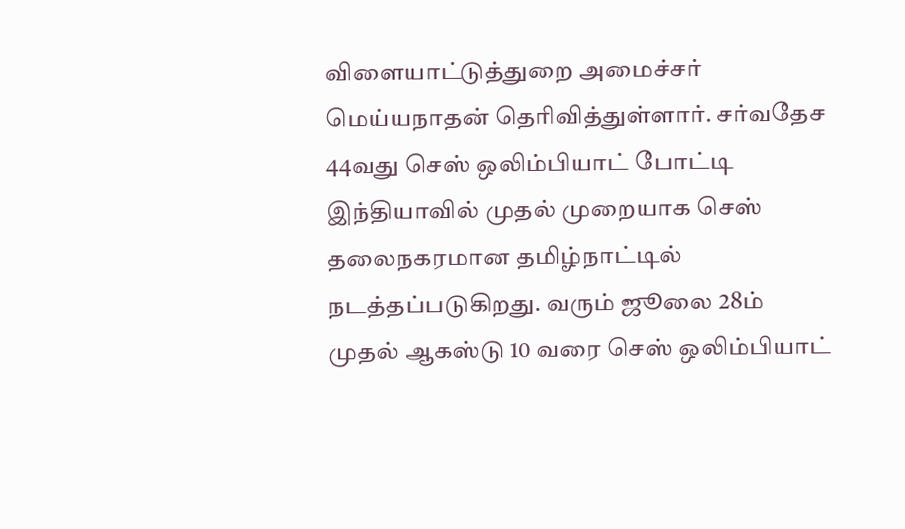விளையாட்டுத்துறை அமைச்சர் மெய்யநாதன் தெரிவித்துள்ளார். சர்வதேச 44வது செஸ் ஒலிம்பியாட் போட்டி இந்தியாவில் முதல் முறையாக செஸ் தலைநகரமான தமிழ்நாட்டில் நடத்தப்படுகிறது. வரும் ஜூலை 28ம் முதல் ஆகஸ்டு 10 வரை செஸ் ஒலிம்பியாட்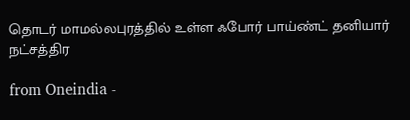தொடர் மாமல்லபுரத்தில் உள்ள ஃபோர் பாய்ண்ட் தனியார் நட்சத்திர

from Oneindia -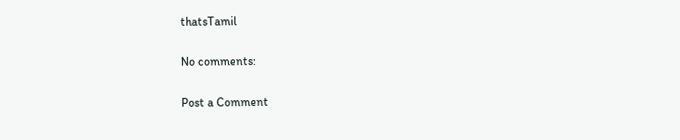thatsTamil

No comments:

Post a Comment